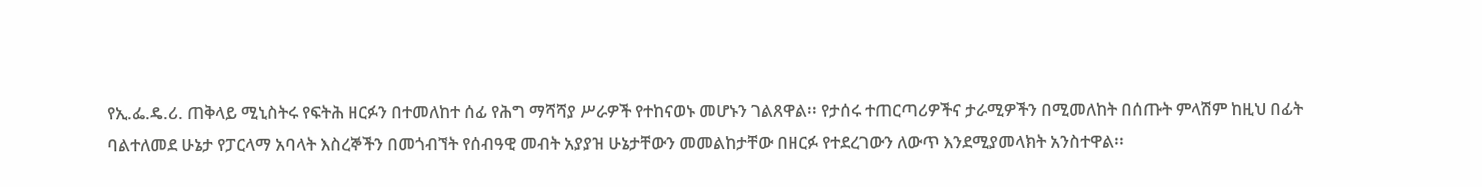የኢ.ፌ.ዴ.ሪ. ጠቅላይ ሚኒስትሩ የፍትሕ ዘርፉን በተመለከተ ሰፊ የሕግ ማሻሻያ ሥራዎች የተከናወኑ መሆኑን ገልጸዋል፡፡ የታሰሩ ተጠርጣሪዎችና ታራሚዎችን በሚመለከት በሰጡት ምላሽም ከዚህ በፊት ባልተለመደ ሁኔታ የፓርላማ አባላት እስረኞችን በመጎብኘት የሰብዓዊ መብት አያያዝ ሁኔታቸውን መመልከታቸው በዘርፉ የተደረገውን ለውጥ እንደሚያመላክት አንስተዋል፡፡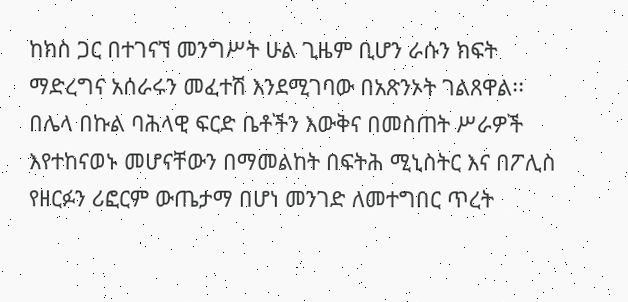ከክስ ጋር በተገናኘ መንግሥት ሁል ጊዜም ቢሆን ራሱን ክፍት ማድረግና አሰራሩን መፈተሽ እንደሚገባው በአጽንኦት ገልጸዋል፡፡
በሌላ በኩል ባሕላዊ ፍርድ ቤቶችን እውቅና በመስጠት ሥራዎች እየተከናወኑ መሆናቸውን በማመልከት በፍትሕ ሚኒስትር እና በፖሊስ የዘርፉን ሪፎርም ውጤታማ በሆነ መንገድ ለመተግበር ጥረት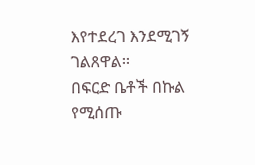እየተደረገ እንደሚገኝ ገልጸዋል፡፡
በፍርድ ቤቶች በኩል የሚሰጡ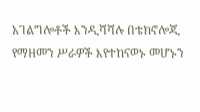አገልግሎቶች እንዲሻሻሉ በቴክኖሎጂ የማዘመን ሥራዎች እየተከናወኑ መሆኑን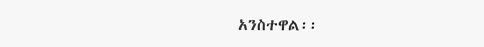አንስተዋል፡፡